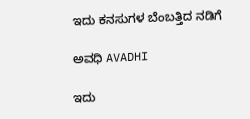ಇದು ಕನಸುಗಳ ಬೆಂಬತ್ತಿದ ನಡಿಗೆ‍

ಅವಧಿ AVADHI

ಇದು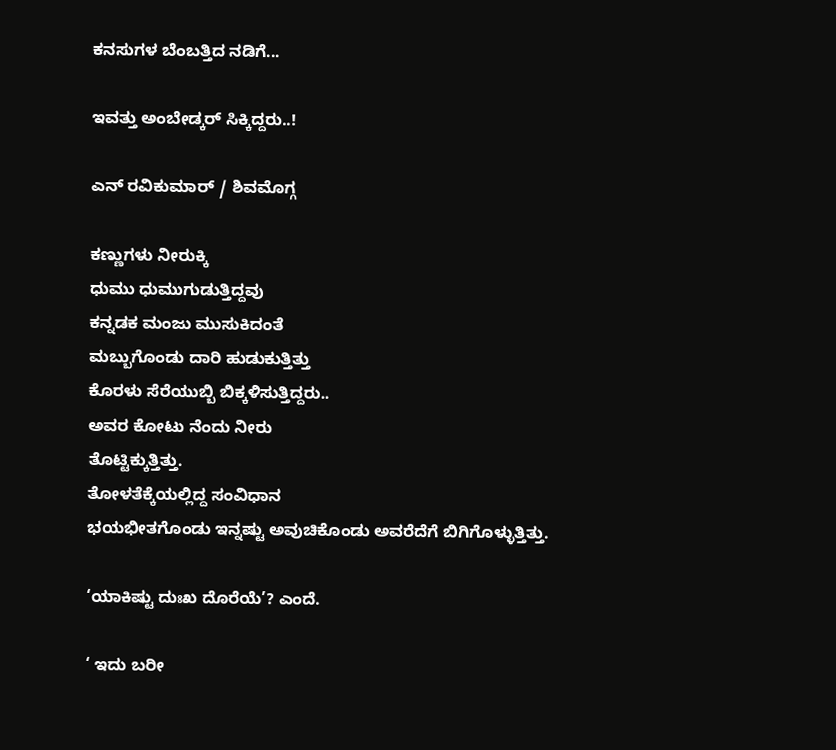ಕನಸುಗಳ ಬೆಂಬತ್ತಿದ ನಡಿಗೆ...

ಇವತ್ತು ಅಂಬೇಡ್ಕರ್ ಸಿಕ್ಕಿದ್ದರು..!

ಎನ್ ರವಿಕುಮಾರ್ / ಶಿವಮೊಗ್ಗ

ಕಣ್ಣುಗಳು ನೀರುಕ್ಕಿ
ಧುಮು ಧುಮುಗುಡುತ್ತಿದ್ದವು
ಕನ್ನಡಕ ಮಂಜು ಮುಸುಕಿದಂತೆ
ಮಬ್ಬುಗೊಂಡು ದಾರಿ ಹುಡುಕುತ್ತಿತ್ತು
ಕೊರಳು ಸೆರೆಯುಬ್ಬಿ ಬಿಕ್ಕಳಿಸುತ್ತಿದ್ದರು..
ಅವರ ಕೋಟು ನೆಂದು ನೀರು
ತೊಟ್ಟಿಕ್ಕುತ್ತಿತ್ತು.
ತೋಳತೆಕ್ಕೆಯಲ್ಲಿದ್ದ ಸಂವಿಧಾನ
ಭಯಭೀತಗೊಂಡು ಇನ್ನಷ್ಟು ಅವುಚಿಕೊಂಡು ಅವರೆದೆಗೆ ಬಿಗಿಗೊಳ್ಳುತ್ತಿತ್ತು.

‘ಯಾಕಿಷ್ಟು ದುಃಖ ದೊರೆಯೆ’? ಎಂದೆ.

‘ ಇದು ಬರೀ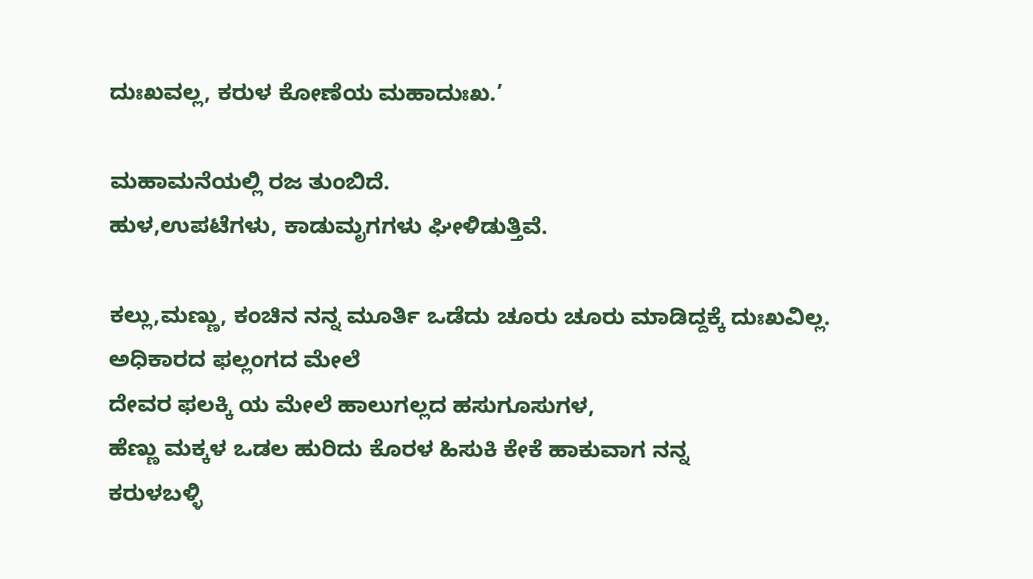ದುಃಖವಲ್ಲ, ಕರುಳ ಕೋಣೆಯ ಮಹಾದುಃಖ.’

ಮಹಾಮನೆಯಲ್ಲಿ ರಜ ತುಂಬಿದೆ.
ಹುಳ,ಉಪಟೆಗಳು, ಕಾಡುಮೃಗಗಳು ಘೀಳಿಡುತ್ತಿವೆ.

ಕಲ್ಲು,ಮಣ್ಣು, ಕಂಚಿನ ನನ್ನ ಮೂರ್ತಿ ಒಡೆದು ಚೂರು ಚೂರು ಮಾಡಿದ್ದಕ್ಕೆ ದುಃಖವಿಲ್ಲ.
ಅಧಿಕಾರದ ಫಲ್ಲಂಗದ ಮೇಲೆ
ದೇವರ ಫಲಕ್ಕಿ ಯ ಮೇಲೆ ಹಾಲುಗಲ್ಲದ ಹಸುಗೂಸುಗಳ,
ಹೆಣ್ಣು ಮಕ್ಕಳ ಒಡಲ ಹುರಿದು ಕೊರಳ ಹಿಸುಕಿ ಕೇಕೆ ಹಾಕುವಾಗ ನನ್ನ
ಕರುಳಬಳ್ಳಿ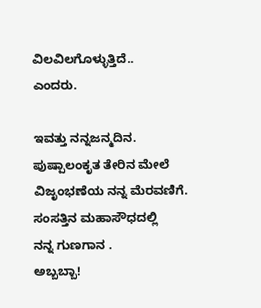ವಿಲವಿಲಗೊಳ್ಳುತ್ತಿದೆ..
ಎಂದರು.

ಇವತ್ತು ನನ್ನ‌ಜನ್ಮದಿನ.
ಪುಷ್ಪಾಲಂಕೃತ ತೇರಿನ ಮೇಲೆ
ವಿಜೃಂಭಣೆಯ ನನ್ನ ಮೆರವಣಿಗೆ.
ಸಂಸತ್ತಿನ ಮಹಾಸೌಧದಲ್ಲಿ
ನನ್ನ ಗುಣಗಾನ .
ಅಬ್ಬಬ್ಬಾ!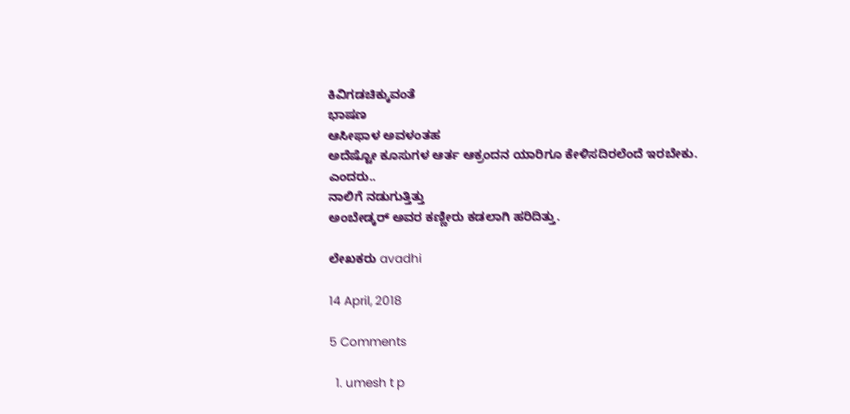ಕಿವಿಗಡಚಿಕ್ಕುವಂತೆ
ಭಾಷಣ
ಆಸೀಫಾಳ ಅವಳಂತಹ
ಅದೆಷ್ಟೋ ಕೂಸುಗಳ ಆರ್ತ ಆಕ್ರಂದನ ಯಾರಿಗೂ ಕೇಳಿಸದಿರಲೆಂದೆ ಇರಬೇಕು.
ಎಂದರು..
ನಾಲಿಗೆ ನಡುಗುತ್ತಿತ್ತು
ಅಂಬೇಡ್ಕರ್ ಅವರ‌ ಕಣ್ಣೀರು ಕಡಲಾಗಿ ಹರಿದಿತ್ತು.

ಲೇಖಕರು avadhi

14 April, 2018

5 Comments

  1. umesh t p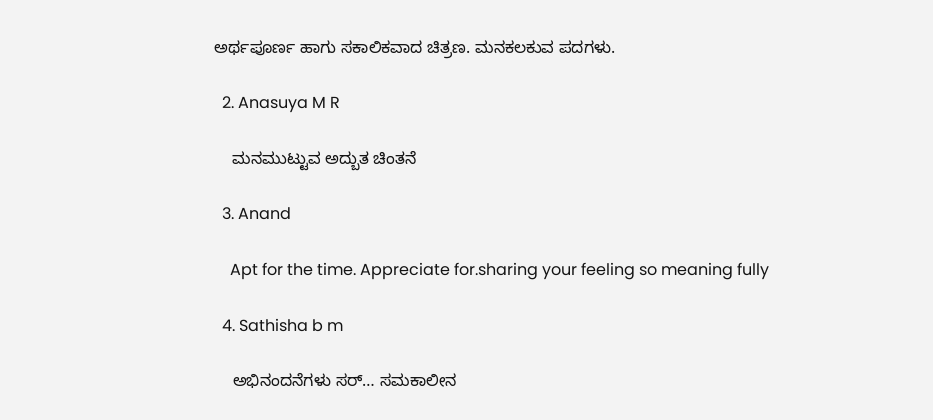ಅರ್ಥಪೂರ್ಣ ಹಾಗು ಸಕಾಲಿಕವಾದ ಚಿತ್ರಣ. ಮನಕಲಕುವ ಪದಗಳು.

  2. Anasuya M R

    ಮನಮುಟ್ಟುವ ಅದ್ಬುತ ಚಿಂತನೆ

  3. Anand

    Apt for the time. Appreciate for.sharing your feeling so meaning fully

  4. Sathisha b m

    ಅಭಿನಂದನೆಗಳು ಸರ್… ಸಮಕಾಲೀನ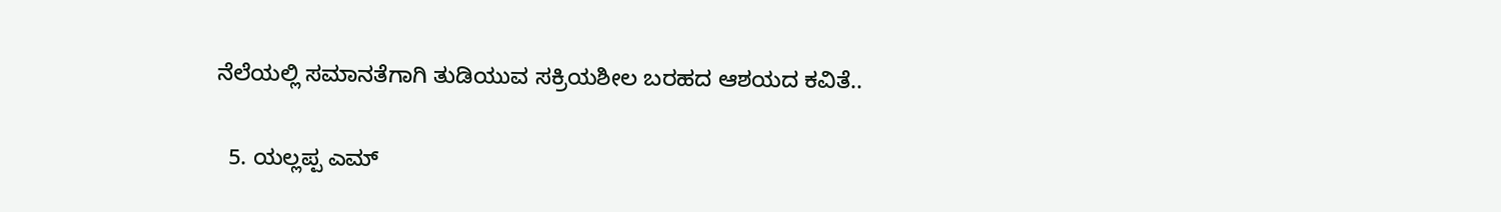ನೆಲೆಯಲ್ಲಿ ಸಮಾನತೆಗಾಗಿ ತುಡಿಯುವ ಸಕ್ರಿಯಶೀಲ ಬರಹದ ಆಶಯದ ಕವಿತೆ..

  5. ಯಲ್ಲಪ್ಪ ಎಮ್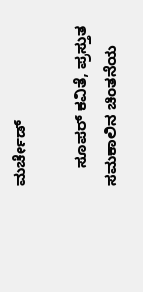ಮರ್ಚೇಡ್

    ಸೂಪರ್ ಕವಿತೆ, ಪ್ರಸ್ತುತ ಸಮಕಾಲಿನ ಚಿಂತನೆಯ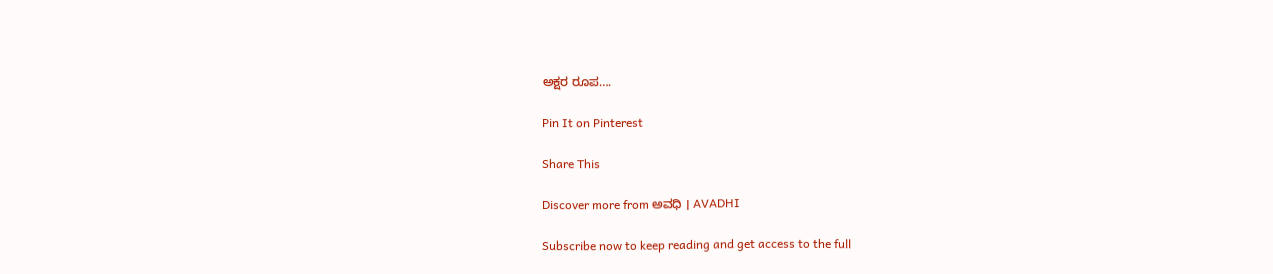ಅಕ್ಷರ ರೂಪ….

Pin It on Pinterest

Share This

Discover more from ಅವಧಿ । AVADHI

Subscribe now to keep reading and get access to the full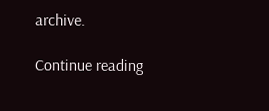archive.

Continue reading